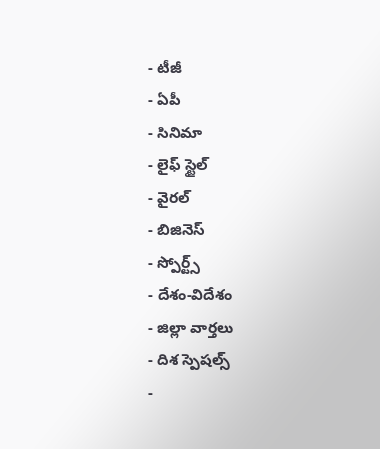- టీజీ
- ఏపీ
- సినిమా
- లైఫ్ స్టైల్
- వైరల్
- బిజినెస్
- స్పోర్ట్స్
- దేశం-విదేశం
- జిల్లా వార్తలు
- దిశ స్పెషల్స్
-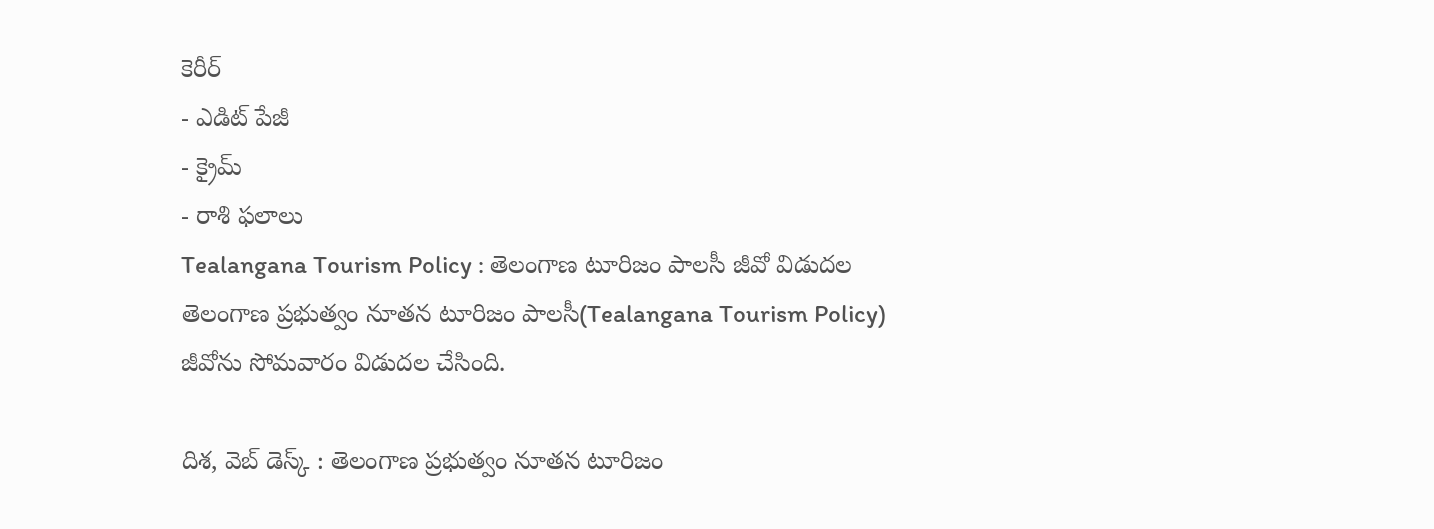కెరీర్
- ఎడిట్ పేజీ
- క్రైమ్
- రాశి ఫలాలు
Tealangana Tourism Policy : తెలంగాణ టూరిజం పాలసీ జీవో విడుదల
తెలంగాణ ప్రభుత్వం నూతన టూరిజం పాలసీ(Tealangana Tourism Policy) జీవోను సోమవారం విడుదల చేసింది.

దిశ, వెబ్ డెస్క్ : తెలంగాణ ప్రభుత్వం నూతన టూరిజం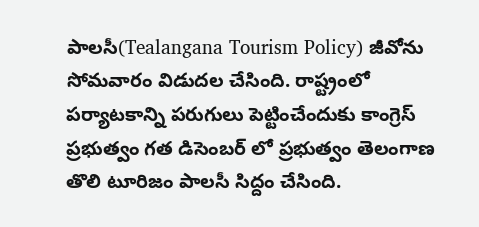పాలసీ(Tealangana Tourism Policy) జీవోను సోమవారం విడుదల చేసింది. రాష్ట్రంలో పర్యాటకాన్ని పరుగులు పెట్టించేందుకు కాంగ్రెస్ ప్రభుత్వం గత డిసెంబర్ లో ప్రభుత్వం తెలంగాణ తొలి టూరిజం పాలసీ సిద్దం చేసింది.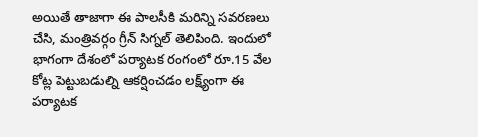అయితే తాజాగా ఈ పాలసీకి మరిన్ని సవరణలు చేసి, మంత్రివర్గం గ్రీన్ సిగ్నల్ తెలిపింది. ఇందులో భాగంగా దేశంలో పర్యాటక రంగంలో రూ.15 వేల కోట్ల పెట్టుబడుల్ని ఆకర్షించడం లక్ష్య్ంగా ఈ పర్యాటక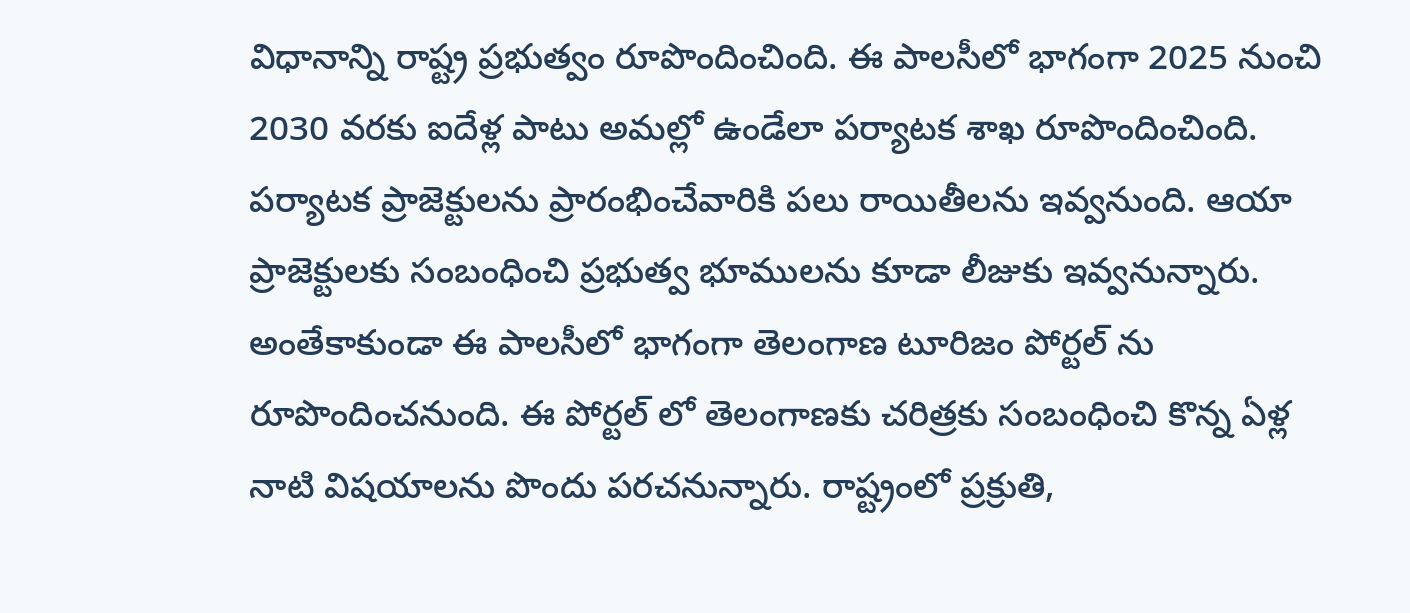విధానాన్ని రాష్ట్ర ప్రభుత్వం రూపొందించింది. ఈ పాలసీలో భాగంగా 2025 నుంచి 2030 వరకు ఐదేళ్ల పాటు అమల్లో ఉండేలా పర్యాటక శాఖ రూపొందించింది. పర్యాటక ప్రాజెక్టులను ప్రారంభించేవారికి పలు రాయితీలను ఇవ్వనుంది. ఆయా ప్రాజెక్టులకు సంబంధించి ప్రభుత్వ భూములను కూడా లీజుకు ఇవ్వనున్నారు.
అంతేకాకుండా ఈ పాలసీలో భాగంగా తెలంగాణ టూరిజం పోర్టల్ ను రూపొందించనుంది. ఈ పోర్టల్ లో తెలంగాణకు చరిత్రకు సంబంధించి కొన్న ఏళ్ల నాటి విషయాలను పొందు పరచనున్నారు. రాష్ట్రంలో ప్రక్రుతి,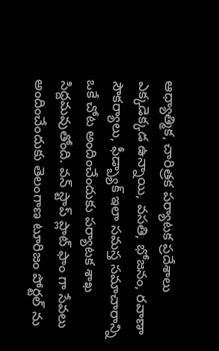ఆధ్యాత్మిక, చారిత్రక పర్యాటక ప్రదేశాలు ఎక్కడెక్కడ ఉన్నాయి, వసతి, భోజనం, రవాణా సౌకర్యాలు, ఫీడ్బ్యాక్ ఇలా సమస్త సమాచారాన్ని ఒకే చోట అందించేందుకు పర్యాటక శాఖ సిద్దమవుతోంది. వన్ స్టాప్ ప్లాట్ ఫాం గా సేవలు అందించేందుకు తెలంగాణ టూరిజం పోర్టల్ ను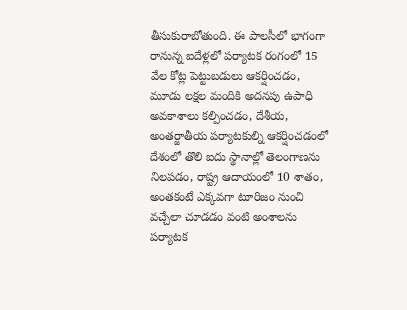తీసుకురాబోతుంది. ఈ పాలసీలో భాగంగా రానున్న ఐదేళ్లలో పర్యాటక రంగంలో 15 వేల కోట్ల పెట్టుబడులు ఆకర్షించడం, మూడు లక్షల మందికి అదనపు ఉపాధి అవకాశాలు కల్పించడం, దేశీయ, అంతర్జాతీయ పర్యాటకుల్ని ఆకర్షించడంలో దేశంలో తొలి ఐదు స్థానాల్లో తెలంగాణను నిలపడం, రాష్ట్ర ఆదాయంలో 10 శాతం, అంతకంటే ఎక్కవగా టూరిజం నుంచి వచ్చేలా చూడడం వంటి అంశాలను పర్యాటక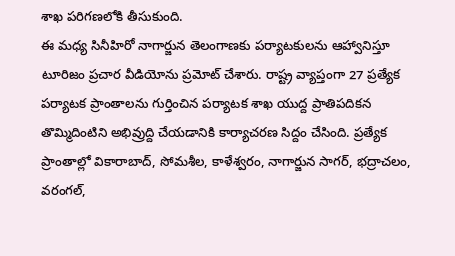శాఖ పరిగణలోకి తీసుకుంది.
ఈ మధ్య సినీహిరో నాగార్జున తెలంగాణకు పర్యాటకులను ఆహ్వానిస్తూ టూరిజం ప్రచార వీడియోను ప్రమోట్ చేశారు. రాష్ట్ర వ్యాప్తంగా 27 ప్రత్యేక పర్యాటక ప్రాంతాలను గుర్తించిన పర్యాటక శాఖ యుద్ద ప్రాతిపదికన తొమ్మిదింటిని అభివ్రుద్ది చేయడానికి కార్యాచరణ సిద్దం చేసింది. ప్రత్యేక ప్రాంతాల్లో వికారాబాద్, సోమశీల, కాళేశ్వరం, నాగార్జున సాగర్, భద్రాచలం, వరంగల్,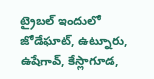ట్రైబల్ ఇందులో జోడేఘాట్, ఉట్నూరు, ఉషేగావ్, కేస్లాగూడ,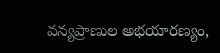వన్యప్రాణుల అభయారణ్యం,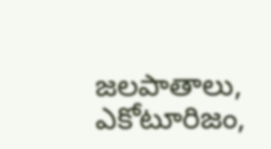జలపాతాలు, ఎకోటూరిజం,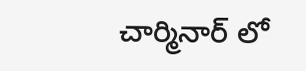చార్మినార్ లో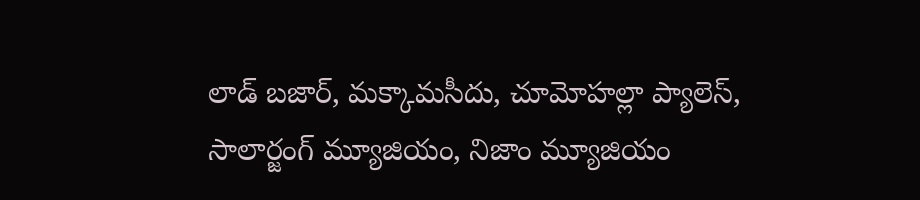లాడ్ బజార్, మక్కామసీదు, చూమోహల్లా ప్యాలెస్, సాలార్జంగ్ మ్యూజియం, నిజాం మ్యూజియం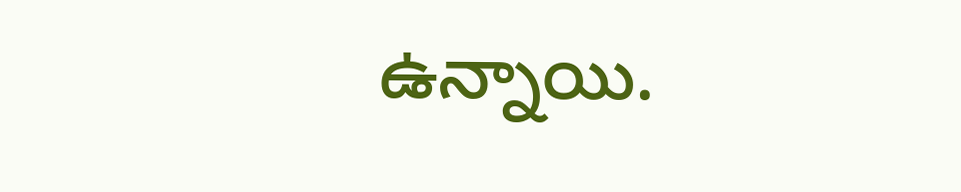ఉన్నాయి.